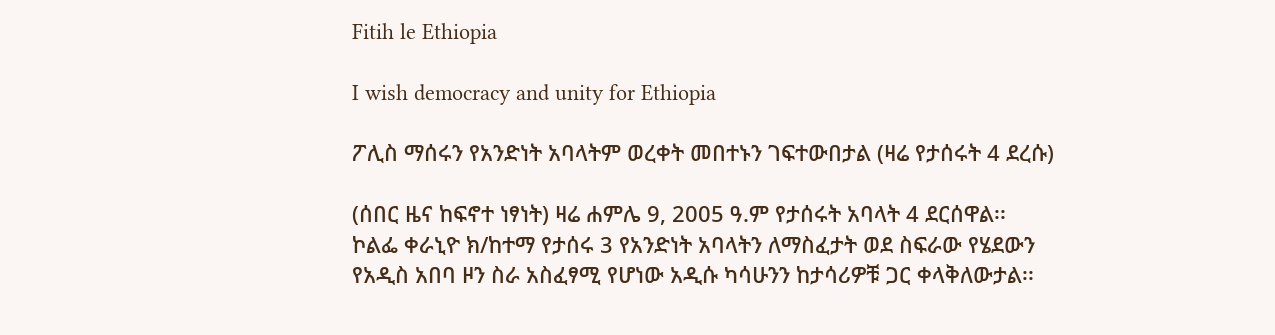Fitih le Ethiopia

I wish democracy and unity for Ethiopia

ፖሊስ ማሰሩን የአንድነት አባላትም ወረቀት መበተኑን ገፍተውበታል (ዛሬ የታሰሩት 4 ደረሱ)

(ሰበር ዜና ከፍኖተ ነፃነት) ዛሬ ሐምሌ 9, 2005 ዓ.ም የታሰሩት አባላት 4 ደርሰዋል፡፡ ኮልፌ ቀራኒዮ ክ/ከተማ የታሰሩ 3 የአንድነት አባላትን ለማስፈታት ወደ ስፍራው የሄደውን የአዲስ አበባ ዞን ስራ አስፈፃሚ የሆነው አዲሱ ካሳሁንን ከታሳሪዎቹ ጋር ቀላቅለውታል፡፡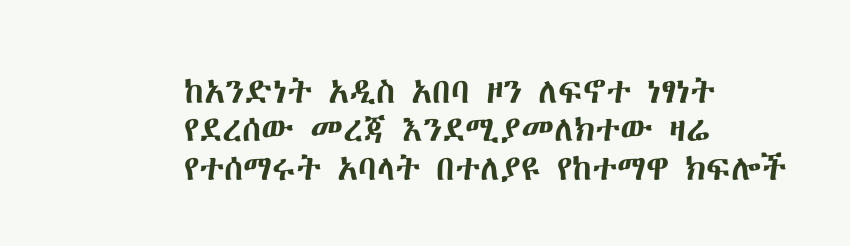ከአንድነት አዲስ አበባ ዞን ለፍኖተ ነፃነት የደረሰው መረጃ እንደሚያመለክተው ዛሬ የተሰማሩት አባላት በተለያዩ የከተማዋ ክፍሎች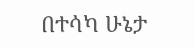በተሳካ ሁኔታ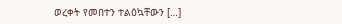ወረቀት የመበተን ተልዕኳቸውን […]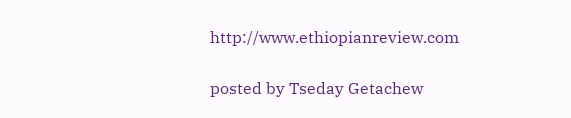http://www.ethiopianreview.com

posted by Tseday Getachew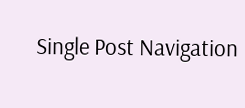Single Post Navigation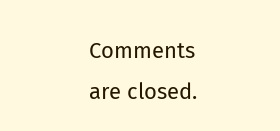Comments are closed.